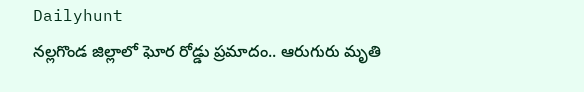Dailyhunt
నల్లగొండ జిల్లాలో ఘోర రోడ్డు ప్రమాదం.. ఆరుగురు మృతి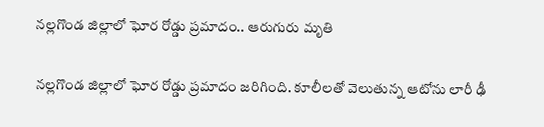నల్లగొండ జిల్లాలో ఘోర రోడ్డు ప్రమాదం.. ఆరుగురు మృతి

నల్లగొండ జిల్లాలో ఘోర రోడ్డు ప్రమాదం జరిగింది. కూలీలతో వెలుతున్న ఆటోను లారీ ఢీ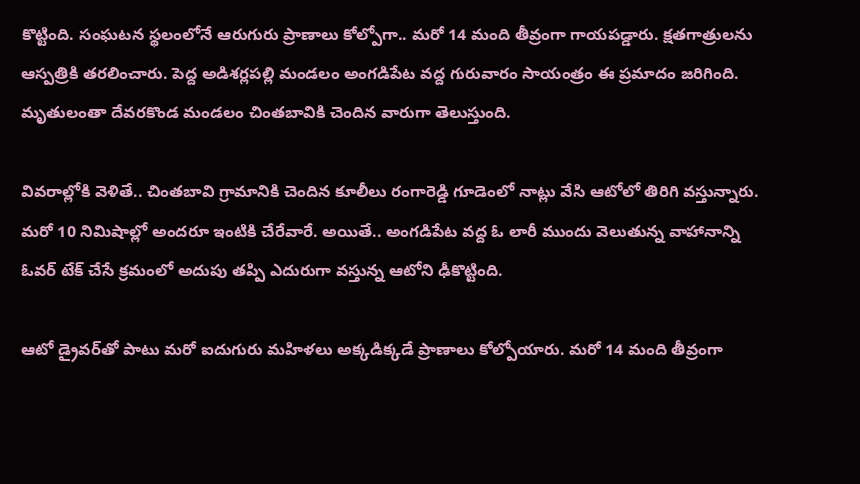కొట్టింది. సంఘటన స్థలంలోనే ఆరుగురు ప్రాణాలు కోల్పోగా.. మరో 14 మంది తీవ్రంగా గాయపడ్డారు. క్షతగాత్రులను ఆస్పత్రికి తరలించారు. పెద్ద అడిశర్లపల్లి మండలం అంగడిపేట వద్ద గురువారం సాయంత్రం ఈ ప్రమాదం జరిగింది. మృతులంతా దేవరకొండ మండలం చింతబావికి చెందిన వారుగా తెలుస్తుంది.

వివరాల్లోకి వెళితే.. చింతబావి గ్రామానికి చెందిన కూలీలు రంగారెడ్డి గూడెంలో నాట్లు వేసి ఆటోలో తిరిగి వస్తున్నారు. మరో 10 నిమిషాల్లో అందరూ ఇంటికి చేరేవారే. అయితే.. అంగడిపేట వద్ద ఓ లారీ ముందు వెలుతున్న వాహానాన్ని ఓవర్ టేక్ చేసే క్రమంలో అదుపు తప్పి ఎదురుగా వస్తున్న ఆటోని ఢీకొట్టింది.

ఆటో డ్రైవర్‌తో పాటు మరో ఐదుగురు మహిళలు అక్కడిక్కడే ప్రాణాలు కోల్పోయారు. మరో 14 మంది తీవ్రంగా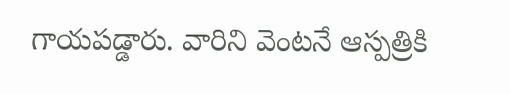గాయపడ్డారు. వారిని వెంటనే ఆస్పత్రికి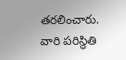తరలించారు. వారి పరిస్థితి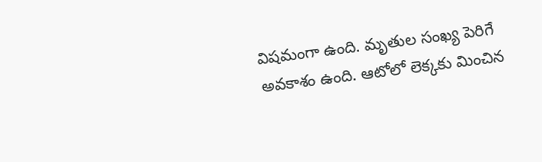విషమంగా ఉంది. మృతుల సంఖ్య పెరిగే అవకాశం ఉంది. ఆటోలో లెక్కకు మించిన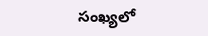సంఖ్యలో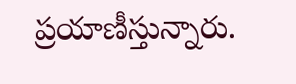ప్రయాణీస్తున్నారు.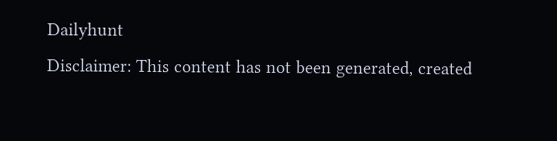Dailyhunt
Disclaimer: This content has not been generated, created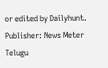or edited by Dailyhunt. Publisher: News Meter Telugu